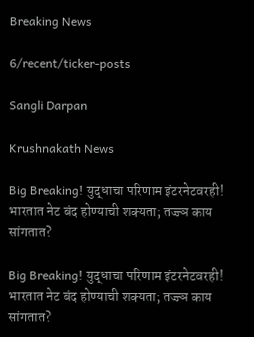Breaking News

6/recent/ticker-posts

Sangli Darpan

Krushnakath News

Big Breaking! युद्धाचा परिणाम इंटरनेटवरही! भारतात नेट बंद होण्याची शक्यता; तज्ज्ञ काय सांगतात?

Big Breaking! युद्धाचा परिणाम इंटरनेटवरही! भारतात नेट बंद होण्याची शक्यता; तज्ज्ञ काय सांगतात?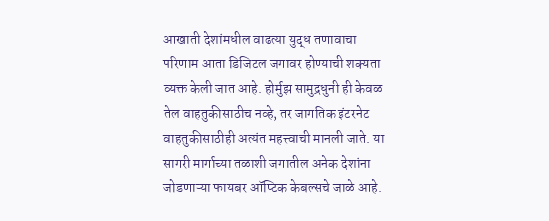आखाती देशांमधील वाढत्या युद्ध तणावाचा परिणाम आता डिजिटल जगावर होण्याची शक्यता व्यक्त केली जात आहे. होर्मुझ सामुद्रधुनी ही केवळ तेल वाहतुकीसाठीच नव्हे, तर जागतिक इंटरनेट वाहतुकीसाठीही अत्यंत महत्त्वाची मानली जाते. या सागरी मार्गाच्या तळाशी जगातील अनेक देशांना जोडणाऱ्या फायबर ऑप्टिक केबल्सचे जाळे आहे.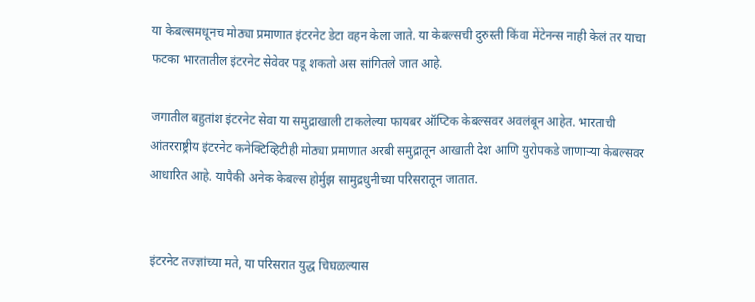या केबल्समधूनच मोठ्या प्रमाणात इंटरनेट डेटा वहन केला जाते. या केबल्सची दुरुस्ती किंवा मेंटेनन्स नाही केलं तर याचा फटका भारतातील इंटरनेट सेवेवर पडू शकतो अस सांगितले जात आहे.

जगातील बहुतांश इंटरनेट सेवा या समुद्राखाली टाकलेल्या फायबर ऑप्टिक केबल्सवर अवलंबून आहेत. भारताची आंतरराष्ट्रीय इंटरनेट कनेक्टिव्हिटीही मोठ्या प्रमाणात अरबी समुद्रातून आखाती देश आणि युरोपकडे जाणाऱ्या केबल्सवर आधारित आहे. यापैकी अनेक केबल्स होर्मुझ सामुद्रधुनीच्या परिसरातून जातात.


इंटरनेट तज्ज्ञांच्या मते, या परिसरात युद्ध चिघळल्यास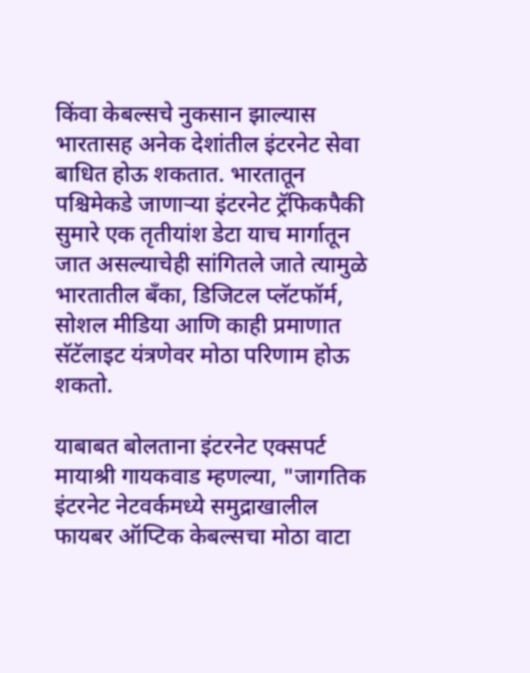किंवा केबल्सचे नुकसान झाल्यास भारतासह अनेक देशांतील इंटरनेट सेवा बाधित होऊ शकतात. भारतातून पश्चिमेकडे जाणाऱ्या इंटरनेट ट्रॅफिकपैकी सुमारे एक तृतीयांश डेटा याच मार्गातून जात असल्याचेही सांगितले जाते त्यामुळे भारतातील बँका, डिजिटल प्लॅटफॉर्म, सोशल मीडिया आणि काही प्रमाणात सॅटॅलाइट यंत्रणेवर मोठा परिणाम होऊ शकतो.

याबाबत बोलताना इंटरनेट एक्सपर्ट मायाश्री गायकवाड म्हणल्या, "जागतिक इंटरनेट नेटवर्कमध्ये समुद्राखालील फायबर ऑप्टिक केबल्सचा मोठा वाटा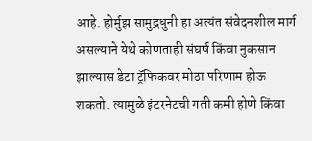आहे. होर्मुझ सामुद्रधुनी हा अत्यंत संवेदनशील मार्ग असल्याने येथे कोणताही संघर्ष किंवा नुकसान झाल्यास डेटा ट्रॅफिकवर मोठा परिणाम होऊ शकतो. त्यामुळे इंटरनेटची गती कमी होणे किंवा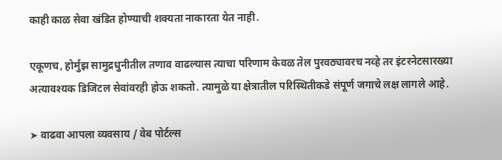काही काळ सेवा खंडित होण्याची शक्यता नाकारता येत नाही.

एकूणच, होर्मुझ सामुद्रधुनीतील तणाव वाढल्यास त्याचा परिणाम केवळ तेल पुरवठ्यावरच नव्हे तर इंटरनेटसारख्या अत्यावश्यक डिजिटल सेवांवरही होऊ शकतो. त्यामुळे या क्षेत्रातील परिस्थितीकडे संपूर्ण जगाचे लक्ष लागले आहे.

➤ वाढवा आपला व्यवसाय / वेब पोर्टल्स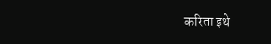करिता इथे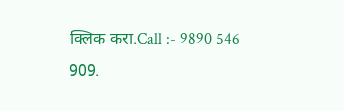क्लिक करा.Call :- 9890 546 909.